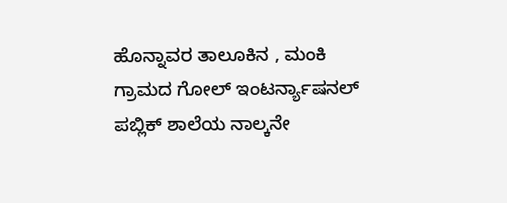ಹೊನ್ನಾವರ ತಾಲೂಕಿನ , ಮಂಕಿ ಗ್ರಾಮದ ಗೋಲ್ ಇಂಟರ್ನ್ಯಾಷನಲ್ ಪಬ್ಲಿಕ್ ಶಾಲೆಯ ನಾಲ್ಕನೇ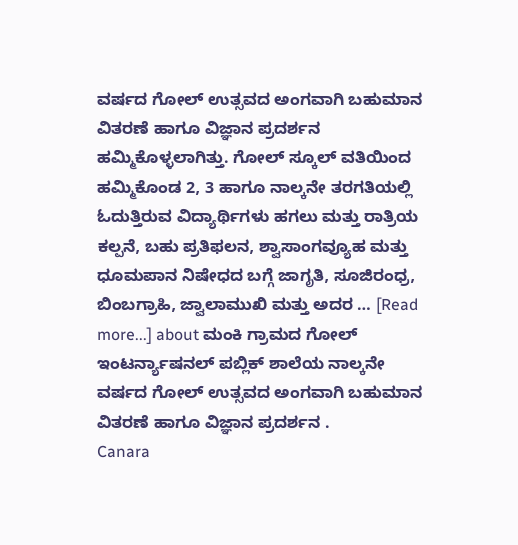ವರ್ಷದ ಗೋಲ್ ಉತ್ಸವದ ಅಂಗವಾಗಿ ಬಹುಮಾನ ವಿತರಣೆ ಹಾಗೂ ವಿಜ್ಞಾನ ಪ್ರದರ್ಶನ ಹಮ್ಮಿಕೊಳ್ಳಲಾಗಿತ್ತು. ಗೋಲ್ ಸ್ಕೂಲ್ ವತಿಯಿಂದ ಹಮ್ಮಿಕೊಂಡ 2, 3 ಹಾಗೂ ನಾಲ್ಕನೇ ತರಗತಿಯಲ್ಲಿ ಓದುತ್ತಿರುವ ವಿದ್ಯಾರ್ಥಿಗಳು ಹಗಲು ಮತ್ತು ರಾತ್ರಿಯ ಕಲ್ಪನೆ, ಬಹು ಪ್ರತಿಫಲನ, ಶ್ವಾಸಾಂಗವ್ಯೂಹ ಮತ್ತು ಧೂಮಪಾನ ನಿಷೇಧದ ಬಗ್ಗೆ ಜಾಗೃತಿ, ಸೂಜಿರಂಧ್ರ, ಬಿಂಬಗ್ರಾಹಿ, ಜ್ವಾಲಾಮುಖಿ ಮತ್ತು ಅದರ … [Read more...] about ಮಂಕಿ ಗ್ರಾಮದ ಗೋಲ್ ಇಂಟರ್ನ್ಯಾಷನಲ್ ಪಬ್ಲಿಕ್ ಶಾಲೆಯ ನಾಲ್ಕನೇ ವರ್ಷದ ಗೋಲ್ ಉತ್ಸವದ ಅಂಗವಾಗಿ ಬಹುಮಾನ ವಿತರಣೆ ಹಾಗೂ ವಿಜ್ಞಾನ ಪ್ರದರ್ಶನ .
Canara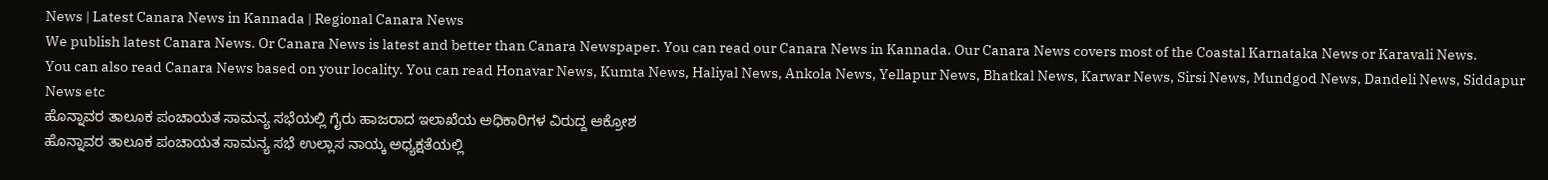News | Latest Canara News in Kannada | Regional Canara News
We publish latest Canara News. Or Canara News is latest and better than Canara Newspaper. You can read our Canara News in Kannada. Our Canara News covers most of the Coastal Karnataka News or Karavali News.
You can also read Canara News based on your locality. You can read Honavar News, Kumta News, Haliyal News, Ankola News, Yellapur News, Bhatkal News, Karwar News, Sirsi News, Mundgod News, Dandeli News, Siddapur News etc
ಹೊನ್ನಾವರ ತಾಲೂಕ ಪಂಚಾಯತ ಸಾಮನ್ಯ ಸಭೆಯಲ್ಲಿ ಗೈರು ಹಾಜರಾದ ಇಲಾಖೆಯ ಅಧಿಕಾರಿಗಳ ವಿರುದ್ದ ಆಕ್ರೋಶ
ಹೊನ್ನಾವರ ತಾಲೂಕ ಪಂಚಾಯತ ಸಾಮನ್ಯ ಸಭೆ ಉಲ್ಲಾಸ ನಾಯ್ಕ ಅಧ್ಯಕ್ಷತೆಯಲ್ಲಿ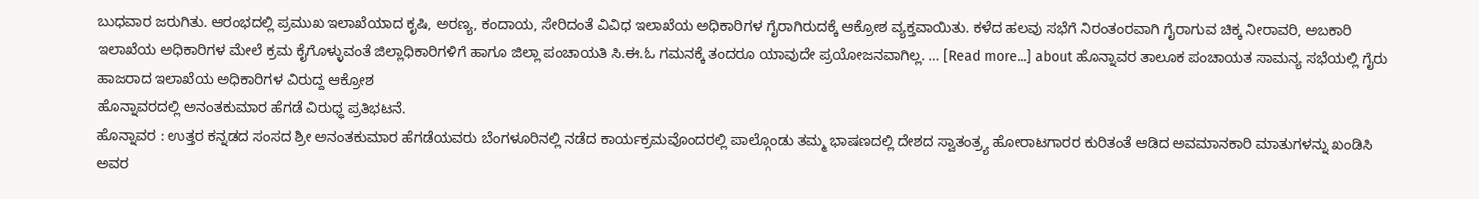ಬುಧವಾರ ಜರುಗಿತು. ಆರಂಭದಲ್ಲಿ ಪ್ರಮುಖ ಇಲಾಖೆಯಾದ ಕೃಷಿ, ಅರಣ್ಯ, ಕಂದಾಯ, ಸೇರಿದಂತೆ ವಿವಿಧ ಇಲಾಖೆಯ ಅಧಿಕಾರಿಗಳ ಗೈರಾಗಿರುದಕ್ಕೆ ಆಕ್ರೋಶ ವ್ಯಕ್ತವಾಯಿತು. ಕಳೆದ ಹಲವು ಸಭೆಗೆ ನಿರಂತಂರವಾಗಿ ಗೈರಾಗುವ ಚಿಕ್ಕ ನೀರಾವರಿ, ಅಬಕಾರಿ ಇಲಾಖೆಯ ಅಧಿಕಾರಿಗಳ ಮೇಲೆ ಕ್ರಮ ಕೈಗೊಳ್ಳುವಂತೆ ಜಿಲ್ಲಾಧಿಕಾರಿಗಳಿಗೆ ಹಾಗೂ ಜಿಲ್ಲಾ ಪಂಚಾಯತಿ ಸಿ.ಈ.ಓ ಗಮನಕ್ಕೆ ತಂದರೂ ಯಾವುದೇ ಪ್ರಯೋಜನವಾಗಿಲ್ಲ. … [Read more...] about ಹೊನ್ನಾವರ ತಾಲೂಕ ಪಂಚಾಯತ ಸಾಮನ್ಯ ಸಭೆಯಲ್ಲಿ ಗೈರು ಹಾಜರಾದ ಇಲಾಖೆಯ ಅಧಿಕಾರಿಗಳ ವಿರುದ್ದ ಆಕ್ರೋಶ
ಹೊನ್ನಾವರದಲ್ಲಿ ಅನಂತಕುಮಾರ ಹೆಗಡೆ ವಿರುಧ್ಧ ಪ್ರತಿಭಟನೆ.
ಹೊನ್ನಾವರ : ಉತ್ತರ ಕನ್ನಡದ ಸಂಸದ ಶ್ರೀ ಅನಂತಕುಮಾರ ಹೆಗಡೆಯವರು ಬೆಂಗಳೂರಿನಲ್ಲಿ ನಡೆದ ಕಾರ್ಯಕ್ರಮವೊಂದರಲ್ಲಿ ಪಾಲ್ಗೊಂಡು ತಮ್ಮ ಭಾಷಣದಲ್ಲಿ ದೇಶದ ಸ್ವಾತಂತ್ರ್ಯ ಹೋರಾಟಗಾರರ ಕುರಿತಂತೆ ಆಡಿದ ಅವಮಾನಕಾರಿ ಮಾತುಗಳನ್ನು ಖಂಡಿಸಿ ಅವರ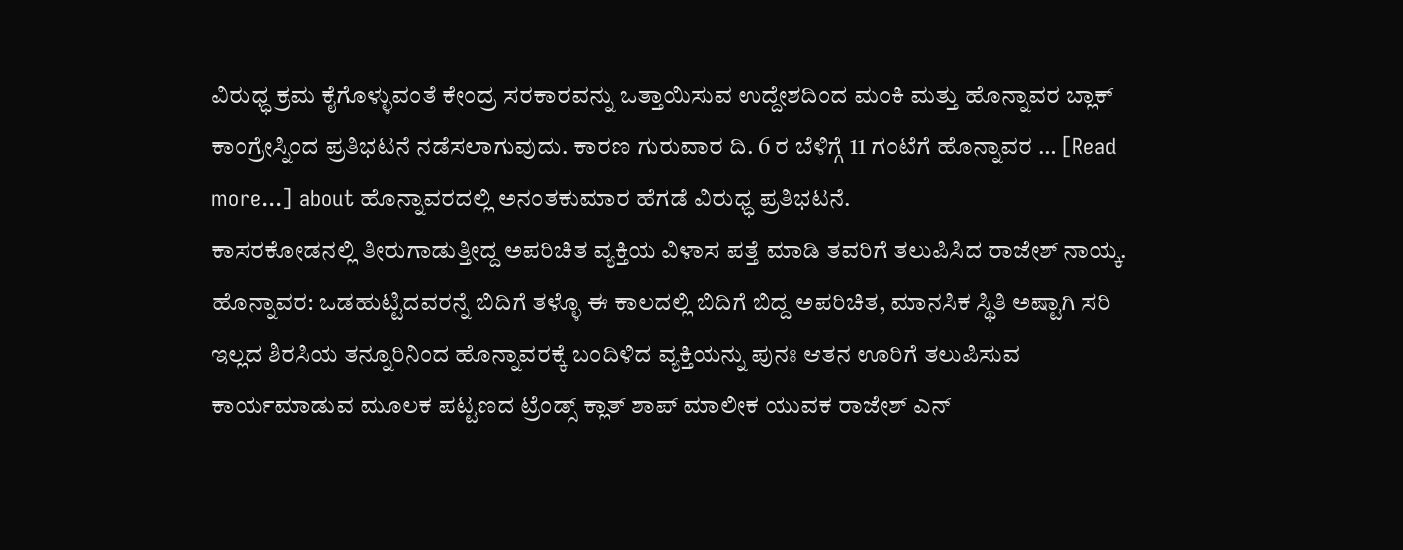ವಿರುಧ್ಧ ಕ್ರಮ ಕೈಗೊಳ್ಳುವಂತೆ ಕೇಂದ್ರ ಸರಕಾರವನ್ನು ಒತ್ತಾಯಿಸುವ ಉದ್ದೇಶದಿಂದ ಮಂಕಿ ಮತ್ತು ಹೊನ್ನಾವರ ಬ್ಲಾಕ್ ಕಾಂಗ್ರೇಸ್ನಿಂದ ಪ್ರತಿಭಟನೆ ನಡೆಸಲಾಗುವುದು. ಕಾರಣ ಗುರುವಾರ ದಿ. 6 ರ ಬೆಳಿಗ್ಗೆ 11 ಗಂಟೆಗೆ ಹೊನ್ನಾವರ … [Read more...] about ಹೊನ್ನಾವರದಲ್ಲಿ ಅನಂತಕುಮಾರ ಹೆಗಡೆ ವಿರುಧ್ಧ ಪ್ರತಿಭಟನೆ.
ಕಾಸರಕೋಡನಲ್ಲಿ ತೀರುಗಾಡುತ್ತೀದ್ದ ಅಪರಿಚಿತ ವ್ಯಕ್ತಿಯ ವಿಳಾಸ ಪತ್ತೆ ಮಾಡಿ ತವರಿಗೆ ತಲುಪಿಸಿದ ರಾಜೇಶ್ ನಾಯ್ಕ.
ಹೊನ್ನಾವರ: ಒಡಹುಟ್ಟಿದವರನ್ನೆ ಬಿದಿಗೆ ತಳ್ಳೊ ಈ ಕಾಲದಲ್ಲಿ ಬಿದಿಗೆ ಬಿದ್ದ ಅಪರಿಚಿತ, ಮಾನಸಿಕ ಸ್ಥಿತಿ ಅಷ್ಟಾಗಿ ಸರಿ ಇಲ್ಲದ ಶಿರಸಿಯ ತನ್ನೂರಿನಿಂದ ಹೊನ್ನಾವರಕ್ಕೆ ಬಂದಿಳಿದ ವ್ಯಕ್ತಿಯನ್ನು ಪುನಃ ಆತನ ಊರಿಗೆ ತಲುಪಿಸುವ ಕಾರ್ಯಮಾಡುವ ಮೂಲಕ ಪಟ್ಟಣದ ಟ್ರೆಂಡ್ಸ್ ಕ್ಲಾತ್ ಶಾಪ್ ಮಾಲೀಕ ಯುವಕ ರಾಜೇಶ್ ಎನ್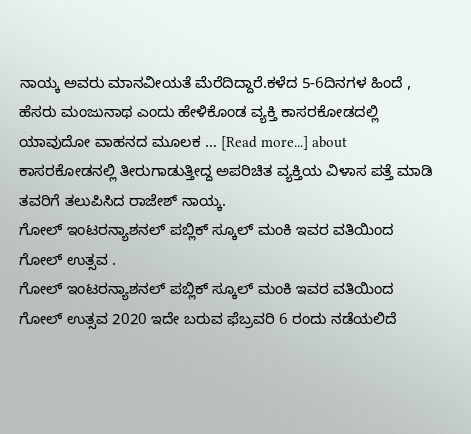ನಾಯ್ಕ ಅವರು ಮಾನವೀಯತೆ ಮೆರೆದಿದ್ದಾರೆ.ಕಳೆದ 5-6ದಿನಗಳ ಹಿಂದೆ , ಹೆಸರು ಮಂಜುನಾಥ ಎಂದು ಹೇಳಿಕೊಂಡ ವ್ಯಕ್ತಿ ಕಾಸರಕೋಡದಲ್ಲಿ ಯಾವುದೋ ವಾಹನದ ಮೂಲಕ … [Read more...] about ಕಾಸರಕೋಡನಲ್ಲಿ ತೀರುಗಾಡುತ್ತೀದ್ದ ಅಪರಿಚಿತ ವ್ಯಕ್ತಿಯ ವಿಳಾಸ ಪತ್ತೆ ಮಾಡಿ ತವರಿಗೆ ತಲುಪಿಸಿದ ರಾಜೇಶ್ ನಾಯ್ಕ.
ಗೋಲ್ ಇಂಟರನ್ಯಾಶನಲ್ ಪಬ್ಲಿಕ್ ಸ್ಕೂಲ್ ಮಂಕಿ ಇವರ ವತಿಯಿಂದ ಗೋಲ್ ಉತ್ಸವ .
ಗೋಲ್ ಇಂಟರನ್ಯಾಶನಲ್ ಪಬ್ಲಿಕ್ ಸ್ಕೂಲ್ ಮಂಕಿ ಇವರ ವತಿಯಿಂದ ಗೋಲ್ ಉತ್ಸವ 2020 ಇದೇ ಬರುವ ಫೆಬ್ರವರಿ 6 ರಂದು ನಡೆಯಲಿದೆ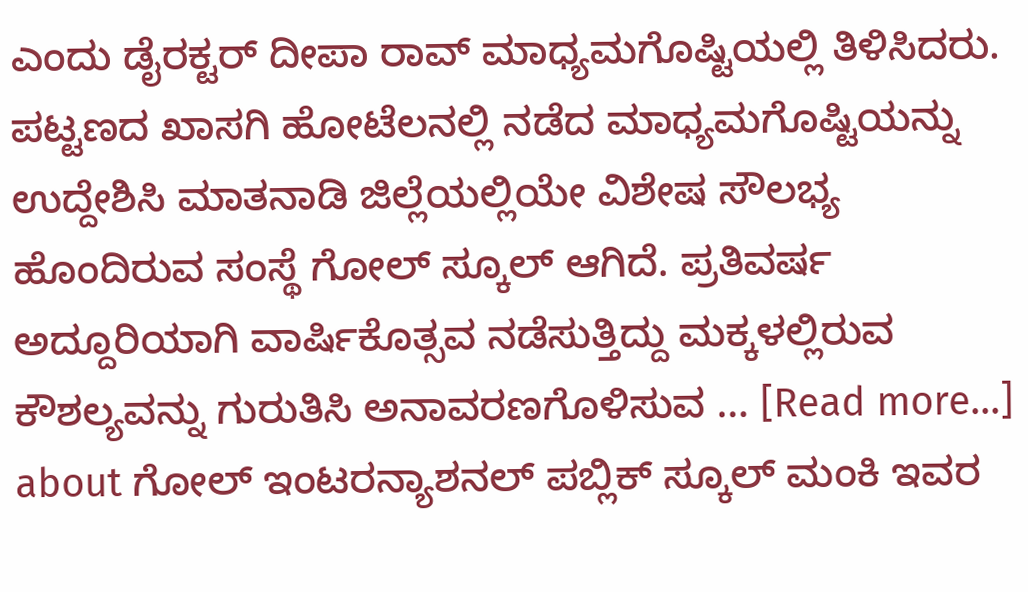ಎಂದು ಡೈರಕ್ಟರ್ ದೀಪಾ ರಾವ್ ಮಾಧ್ಯಮಗೊಷ್ಟಿಯಲ್ಲಿ ತಿಳಿಸಿದರು. ಪಟ್ಟಣದ ಖಾಸಗಿ ಹೋಟೆಲನಲ್ಲಿ ನಡೆದ ಮಾಧ್ಯಮಗೊಷ್ಟಿಯನ್ನು ಉದ್ದೇಶಿಸಿ ಮಾತನಾಡಿ ಜಿಲ್ಲೆಯಲ್ಲಿಯೇ ವಿಶೇಷ ಸೌಲಭ್ಯ ಹೊಂದಿರುವ ಸಂಸ್ಥೆ ಗೋಲ್ ಸ್ಕೂಲ್ ಆಗಿದೆ. ಪ್ರತಿವರ್ಷ ಅದ್ದೂರಿಯಾಗಿ ವಾರ್ಷಿಕೊತ್ಸವ ನಡೆಸುತ್ತಿದ್ದು ಮಕ್ಕಳಲ್ಲಿರುವ ಕೌಶಲ್ಯವನ್ನು ಗುರುತಿಸಿ ಅನಾವರಣಗೊಳಿಸುವ … [Read more...] about ಗೋಲ್ ಇಂಟರನ್ಯಾಶನಲ್ ಪಬ್ಲಿಕ್ ಸ್ಕೂಲ್ ಮಂಕಿ ಇವರ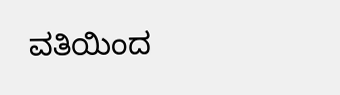ವತಿಯಿಂದ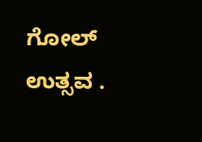ಗೋಲ್ ಉತ್ಸವ .